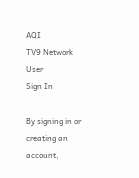AQI
TV9 Network
User
Sign In

By signing in or creating an account,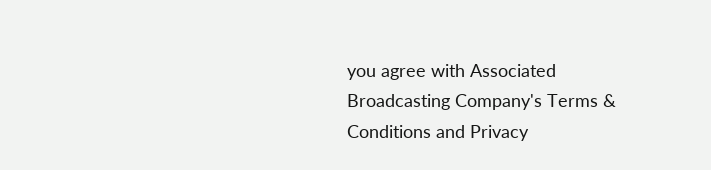you agree with Associated Broadcasting Company's Terms & Conditions and Privacy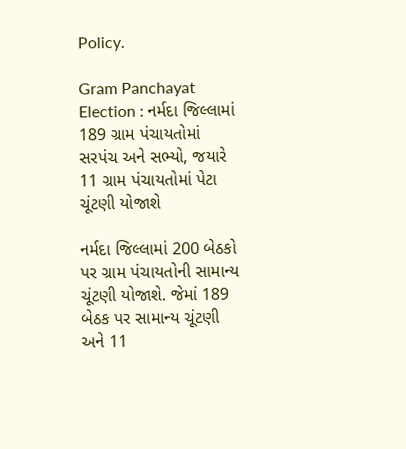Policy.

Gram Panchayat Election : નર્મદા જિલ્લામાં 189 ગ્રામ પંચાયતોમાં સરપંચ અને સભ્યો, જયારે 11 ગ્રામ પંચાયતોમાં પેટા ચૂંટણી યોજાશે

નર્મદા જિલ્લામાં 200 બેઠકો પર ગ્રામ પંચાયતોની સામાન્ય ચૂંટણી યોજાશે. જેમાં 189 બેઠક પર સામાન્ય ચૂંટણી અને 11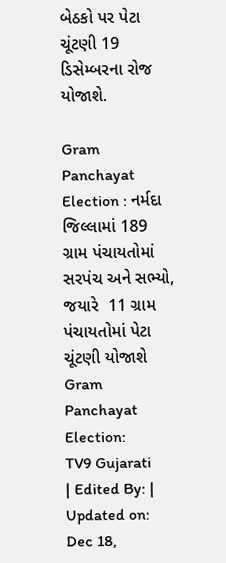બેઠકો પર પેટા ચૂંટણી 19 ડિસેમ્બરના રોજ યોજાશે.

Gram Panchayat Election : નર્મદા જિલ્લામાં 189 ગ્રામ પંચાયતોમાં સરપંચ અને સભ્યો, જયારે  11 ગ્રામ પંચાયતોમાં પેટા ચૂંટણી યોજાશે
Gram Panchayat Election:
TV9 Gujarati
| Edited By: | Updated on: Dec 18,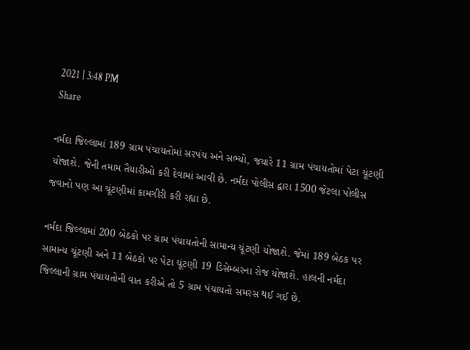2021 | 3:48 PM
Share

નર્મદા જિલ્લામાં 189 ગ્રામ પંચાયતોમાં સરપંચ અને સભ્યો, જયારે 11 ગ્રામ પંચાયતોમાં પેટા ચૂંટણી યોજાશે. જેની તમામ તૈયારીઓ કરી દેવામાં આવી છે. નર્મદા પોલીસ દ્વારા 1500 જેટલા પોલીસ જવાનો પણ આ ચૂંટણીમાં કામગીરી કરી રહ્યા છે.

નર્મદા જિલ્લામાં 200 બેઠકો પર ગ્રામ પંચાયતોની સામાન્ય ચૂંટણી યોજાશે. જેમાં 189 બેઠક પર સામાન્ય ચૂંટણી અને 11 બેઠકો પર પેટા ચૂંટણી 19 ડિસેમ્બરના રોજ યોજાશે. હાલની નર્મદા જિલ્લાની ગ્રામ પંચાયતોની વાત કરીએ તો 5 ગ્રામ પંચાયતો સમરસ થઈ ગઈ છે.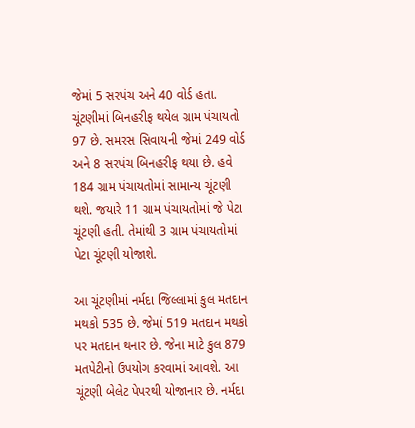જેમાં 5 સરપંચ અને 40 વોર્ડ હતા. ચૂંટણીમાં બિનહરીફ થયેલ ગ્રામ પંચાયતો 97 છે. સમરસ સિવાયની જેમાં 249 વોર્ડ અને 8 સરપંચ બિનહરીફ થયા છે. હવે 184 ગ્રામ પંચાયતોમાં સામાન્ય ચૂંટણી થશે. જયારે 11 ગ્રામ પંચાયતોમાં જે પેટા ચૂંટણી હતી. તેમાંથી 3 ગ્રામ પંચાયતોમાં પેટા ચૂંટણી યોજાશે.

આ ચૂંટણીમાં નર્મદા જિલ્લામાં કુલ મતદાન મથકો 535 છે. જેમાં 519 મતદાન મથકો પર મતદાન થનાર છે. જેના માટે કુલ 879 મતપેટીનો ઉપયોગ કરવામાં આવશે. આ ચૂંટણી બેલેટ પેપરથી યોજાનાર છે. નર્મદા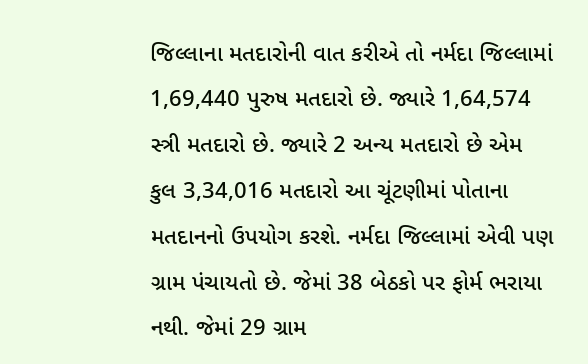જિલ્લાના મતદારોની વાત કરીએ તો નર્મદા જિલ્લામાં 1,69,440 પુરુષ મતદારો છે. જ્યારે 1,64,574 સ્ત્રી મતદારો છે. જ્યારે 2 અન્ય મતદારો છે એમ કુલ 3,34,016 મતદારો આ ચૂંટણીમાં પોતાના મતદાનનો ઉપયોગ કરશે. નર્મદા જિલ્લામાં એવી પણ ગ્રામ પંચાયતો છે. જેમાં 38 બેઠકો પર ફોર્મ ભરાયા નથી. જેમાં 29 ગ્રામ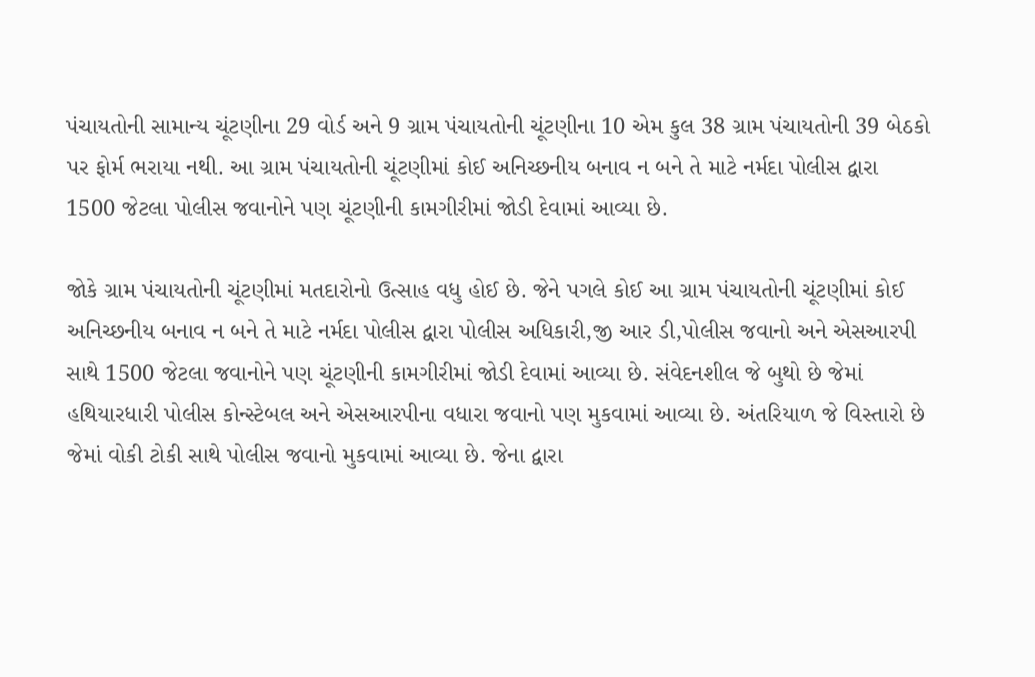પંચાયતોની સામાન્ય ચૂંટણીના 29 વોર્ડ અને 9 ગ્રામ પંચાયતોની ચૂંટણીના 10 એમ કુલ 38 ગ્રામ પંચાયતોની 39 બેઠકો પર ફોર્મ ભરાયા નથી. આ ગ્રામ પંચાયતોની ચૂંટણીમાં કોઈ અનિચ્છનીય બનાવ ન બને તે માટે નર્મદા પોલીસ દ્વારા 1500 જેટલા પોલીસ જવાનોને પણ ચૂંટણીની કામગીરીમાં જોડી દેવામાં આવ્યા છે.

જોકે ગ્રામ પંચાયતોની ચૂંટણીમાં મતદારોનો ઉત્સાહ વધુ હોઈ છે. જેને પગલે કોઈ આ ગ્રામ પંચાયતોની ચૂંટણીમાં કોઈ અનિચ્છનીય બનાવ ન બને તે માટે નર્મદા પોલીસ દ્વારા પોલીસ અધિકારી,જી આર ડી,પોલીસ જવાનો અને એસઆરપી સાથે 1500 જેટલા જવાનોને પણ ચૂંટણીની કામગીરીમાં જોડી દેવામાં આવ્યા છે. સંવેદનશીલ જે બુથો છે જેમાં હથિયારધારી પોલીસ કોન્સ્ટેબલ અને એસઆરપીના વધારા જવાનો પણ મુકવામાં આવ્યા છે. અંતરિયાળ જે વિસ્તારો છે જેમાં વોકી ટોકી સાથે પોલીસ જવાનો મુકવામાં આવ્યા છે. જેના દ્વારા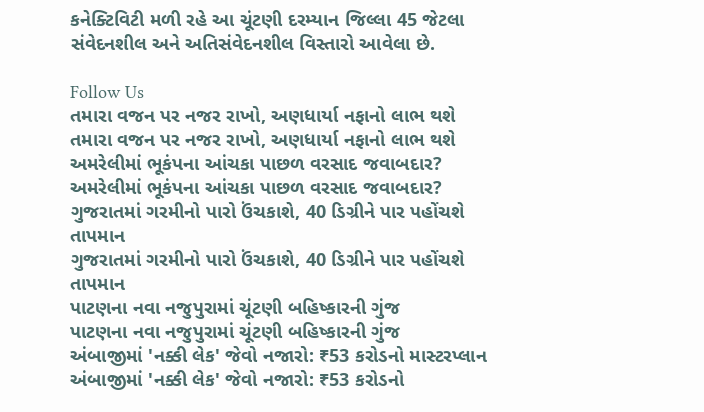કનેક્ટિવિટી મળી રહે આ ચૂંટણી દરમ્યાન જિલ્લા 45 જેટલા સંવેદનશીલ અને અતિસંવેદનશીલ વિસ્તારો આવેલા છે.

Follow Us
તમારા વજન પર નજર રાખો, અણધાર્યા નફાનો લાભ થશે
તમારા વજન પર નજર રાખો, અણધાર્યા નફાનો લાભ થશે
અમરેલીમાં ભૂકંપના આંચકા પાછળ વરસાદ જવાબદાર?
અમરેલીમાં ભૂકંપના આંચકા પાછળ વરસાદ જવાબદાર?
ગુજરાતમાં ગરમીનો પારો ઉંચકાશે, 40 ડિગ્રીને પાર પહોંચશે તાપમાન
ગુજરાતમાં ગરમીનો પારો ઉંચકાશે, 40 ડિગ્રીને પાર પહોંચશે તાપમાન
પાટણના નવા નજુપુરામાં ચૂંટણી બહિષ્કારની ગુંજ
પાટણના નવા નજુપુરામાં ચૂંટણી બહિષ્કારની ગુંજ
અંબાજીમાં 'નક્કી લેક' જેવો નજારો: ₹53 કરોડનો માસ્ટરપ્લાન
અંબાજીમાં 'નક્કી લેક' જેવો નજારો: ₹53 કરોડનો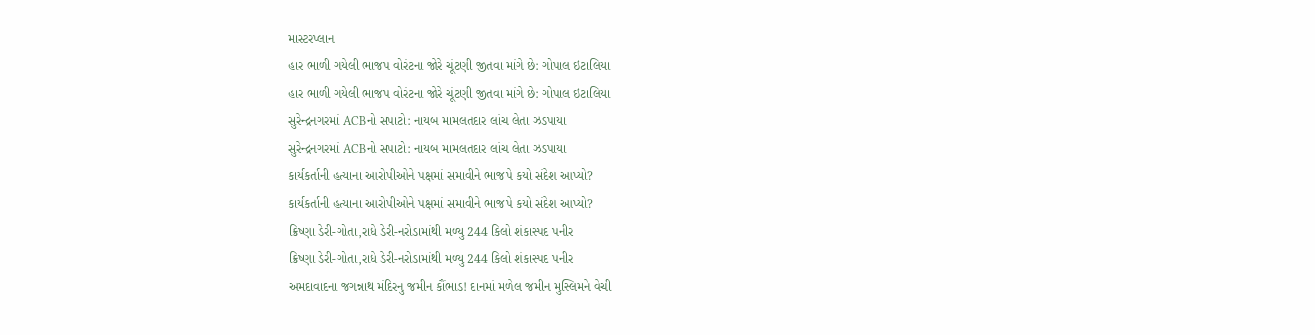માસ્ટરપ્લાન
હાર ભાળી ગયેલી ભાજપ વોરંટના જોરે ચૂંટણી જીતવા માંગે છે: ગોપાલ ઇટાલિયા
હાર ભાળી ગયેલી ભાજપ વોરંટના જોરે ચૂંટણી જીતવા માંગે છે: ગોપાલ ઇટાલિયા
સુરેન્દ્રનગરમાં ACBનો સપાટો: નાયબ મામલતદાર લાંચ લેતા ઝડપાયા
સુરેન્દ્રનગરમાં ACBનો સપાટો: નાયબ મામલતદાર લાંચ લેતા ઝડપાયા
કાર્યકર્તાની હત્યાના આરોપીઓને પક્ષમાં સમાવીને ભાજપે કયો સંદેશ આપ્યો?
કાર્યકર્તાની હત્યાના આરોપીઓને પક્ષમાં સમાવીને ભાજપે કયો સંદેશ આપ્યો?
ક્રિષ્ણા ડેરી-ગોતા,રાધે ડેરી-નરોડામાંથી મળ્યુ 244 કિલો શંકાસ્પદ પનીર
ક્રિષ્ણા ડેરી-ગોતા,રાધે ડેરી-નરોડામાંથી મળ્યુ 244 કિલો શંકાસ્પદ પનીર
અમદાવાદના જગન્નાથ મંદિરનુ જમીન કૌંભાડ! દાનમાં મળેલ જમીન મુસ્લિમને વેચી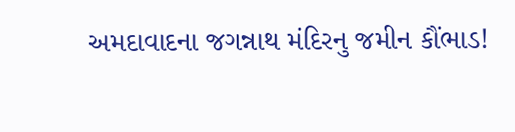અમદાવાદના જગન્નાથ મંદિરનુ જમીન કૌંભાડ!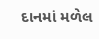દાનમાં મળેલ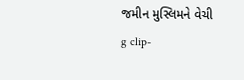જમીન મુસ્લિમને વેચી
g clip-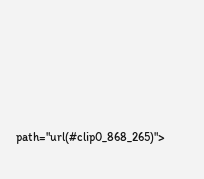path="url(#clip0_868_265)">